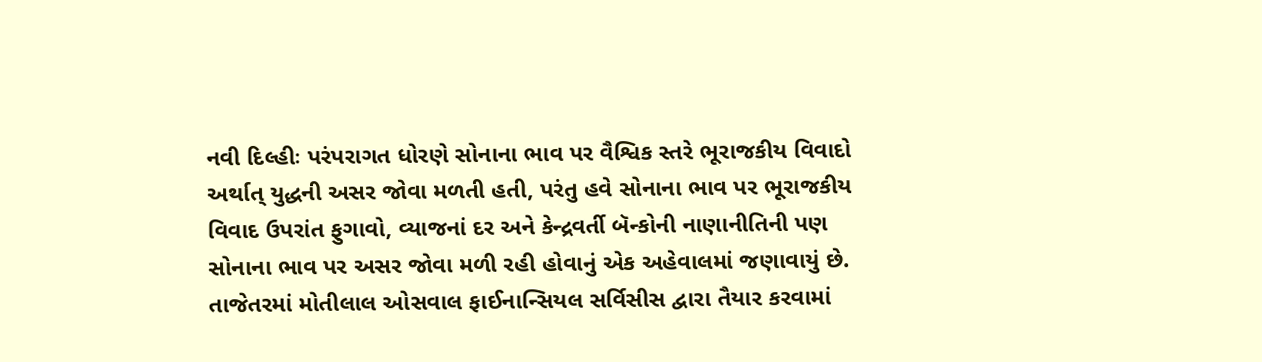નવી દિલ્હીઃ પરંપરાગત ધોરણે સોનાના ભાવ પર વૈશ્વિક સ્તરે ભૂરાજકીય વિવાદો અર્થાત્ યુદ્ધની અસર જોવા મળતી હતી, પરંતુ હવે સોનાના ભાવ પર ભૂરાજકીય વિવાદ ઉપરાંત ફુગાવો, વ્યાજનાં દર અને કેન્દ્રવર્તી બૅન્કોની નાણાનીતિની પણ સોનાના ભાવ પર અસર જોવા મળી રહી હોવાનું એક અહેવાલમાં જણાવાયું છે.
તાજેતરમાં મોતીલાલ ઓસવાલ ફાઈનાન્સિયલ સર્વિસીસ દ્વારા તૈયાર કરવામાં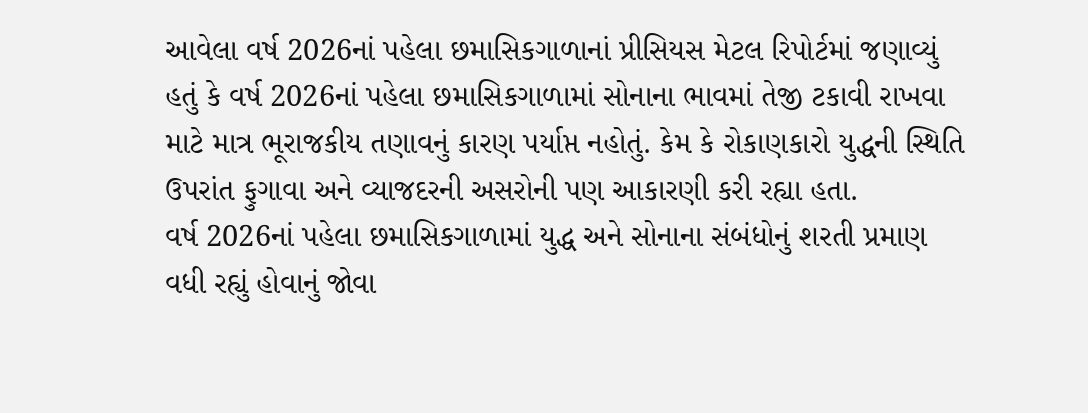આવેલા વર્ષ 2026નાં પહેલા છમાસિકગાળાનાં પ્રીસિયસ મેટલ રિપોર્ટમાં જણાવ્યું હતું કે વર્ષ 2026નાં પહેલા છમાસિકગાળામાં સોનાના ભાવમાં તેજી ટકાવી રાખવા માટે માત્ર ભૂરાજકીય તણાવનું કારણ પર્યાપ્ત નહોતું. કેમ કે રોકાણકારો યુદ્ધની સ્થિતિ ઉપરાંત ફુગાવા અને વ્યાજદરની અસરોની પણ આકારણી કરી રહ્યા હતા.
વર્ષ 2026નાં પહેલા છમાસિકગાળામાં યુદ્ધ અને સોનાના સંબંધોનું શરતી પ્રમાણ વધી રહ્યું હોવાનું જોવા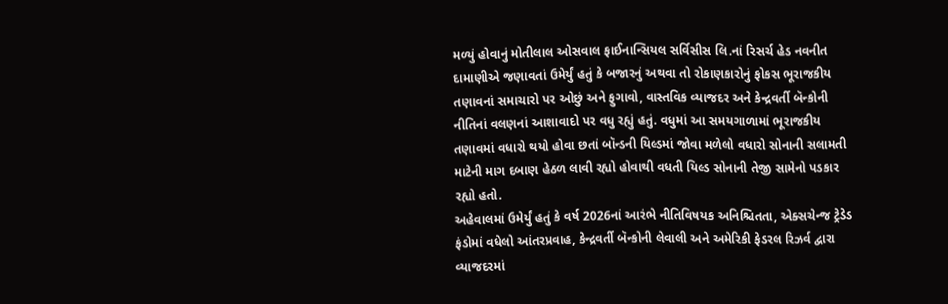મળ્યું હોવાનું મોતીલાલ ઓસવાલ ફાઈનાન્સિયલ સર્વિસીસ લિ.નાં રિસર્ચ હેડ નવનીત દામાણીએ જણાવતાં ઉમેર્યું હતું કે બજારનું અથવા તો રોકાણકારોનું ફોકસ ભૂરાજકીય તણાવનાં સમાચારો પર ઓછું અને ફુગાવો, વાસ્તવિક વ્યાજદર અને કેન્દ્રવર્તી બૅન્કોની નીતિનાં વલણનાં આશાવાદો પર વધુ રહ્યું હતું. વધુમાં આ સમયગાળામાં ભૂરાજકીય તણાવમાં વધારો થયો હોવા છતાં બૉન્ડની યિલ્ડમાં જોવા મળેલો વધારો સોનાની સલામતી માટેની માગ દબાણ હેઠળ લાવી રહ્યો હોવાથી વધતી યિલ્ડ સોનાની તેજી સામેનો પડકાર રહ્યો હતો.
અહેવાલમાં ઉમેર્યું હતું કે વર્ષ 2026નાં આરંભે નીતિવિષયક અનિશ્ચિતતા, એક્સચેન્જ ટ્રેડેડ ફંડોમાં વધેલો આંતરપ્રવાહ, કેન્દ્રવર્તી બૅન્કોની લેવાલી અને અમેરિકી ફેડરલ રિઝર્વ દ્વારા વ્યાજદરમાં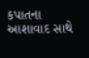કપાતના આશાવાદ સાથે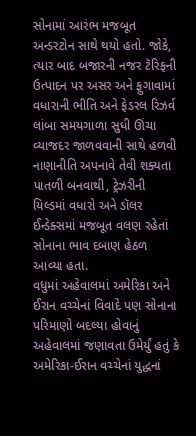સોનામાં આરંભ મજબૂત અન્ડરટોન સાથે થયો હતો. જોકે, ત્યાર બાદ બજારની નજર ટૅરિફની ઉત્પાદન પર અસર અને ફુગાવામાં વધારાની ભીતિ અને ફેડરલ રિઝર્વ લાંબા સમયગાળા સુધી ઊંચા વ્યાજદર જાળવવાની સાથે હળવી નાણાનીતિ અપનાવે તેવી શક્યતા પાતળી બનવાથી, ટ્રેઝરીની યિલ્ડમાં વધારો અને ડૉલર ઈન્ડેક્સમાં મજબૂત વલણ રહેતાં સોનાના ભાવ દબાણ હેઠળ આવ્યા હતા.
વધુમાં અહેવાલમાં અમેરિકા અને ઈરાન વચ્ચેનાં વિવાદે પણ સોનાના પરિમાણો બદલ્યા હોવાનું અહેવાલમાં જણાવતા ઉમેર્યું હતું કે અમેરિકા-ઈરાન વચ્ચેનાં યુદ્ધનાં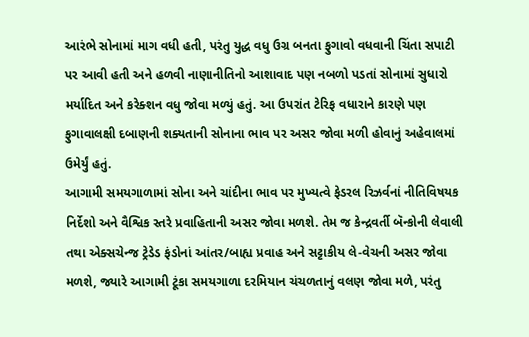આરંભે સોનામાં માગ વધી હતી, પરંતુ યુદ્ધ વધુ ઉગ્ર બનતા ફુગાવો વધવાની ચિંતા સપાટી પર આવી હતી અને હળવી નાણાનીતિનો આશાવાદ પણ નબળો પડતાં સોનામાં સુધારો મર્યાદિત અને કરેક્શન વધુ જોવા મળ્યું હતું. આ ઉપરાંત ટેરિફ વધારાને કારણે પણ ફુગાવાલક્ષી દબાણની શક્યતાની સોનાના ભાવ પર અસર જોવા મળી હોવાનું અહેવાલમાં ઉમેર્યું હતું.
આગામી સમયગાળામાં સોના અને ચાંદીના ભાવ પર મુખ્યત્વે ફેડરલ રિઝર્વનાં નીતિવિષયક નિર્દેશો અને વૈશ્વિક સ્તરે પ્રવાહિતાની અસર જોવા મળશે. તેમ જ કેન્દ્રવર્તી બૅન્કોની લેવાલી તથા એક્સચેન્જ ટ્રેડેડ ફંડોનાં આંતર/બાહ્ય પ્રવાહ અને સટ્ટાકીય લે-વેચની અસર જોવા મળશે, જ્યારે આગામી ટૂંકા સમયગાળા દરમિયાન ચંચળતાનું વલણ જોવા મળે, પરંતુ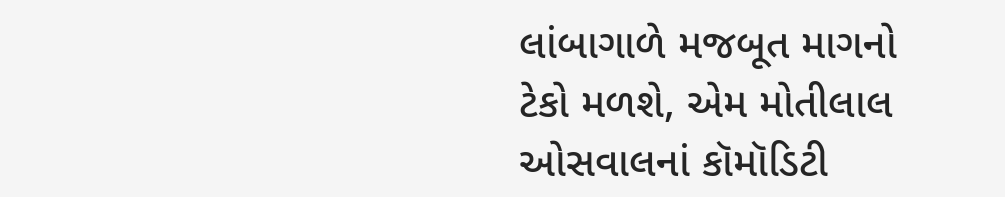લાંબાગાળે મજબૂત માગનો ટેકો મળશે, એમ મોતીલાલ ઓસવાલનાં કૉમૉડિટી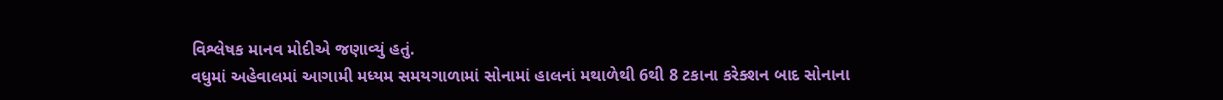વિશ્લેષક માનવ મોદીએ જણાવ્યું હતું.
વધુમાં અહેવાલમાં આગામી મધ્યમ સમયગાળામાં સોનામાં હાલનાં મથાળેથી 6થી 8 ટકાના કરેક્શન બાદ સોનાના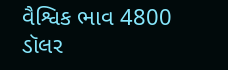વૈશ્વિક ભાવ 4800 ડૉલર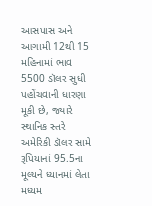આસપાસ અને આગામી 12થી 15 મહિનામાં ભાવ 5500 ડૉલર સુધી પહોંચવાની ધારણા મૂકી છે, જ્યારે સ્થાનિક સ્તરે અમેરિકી ડૉલર સામે રૂપિયાનાં 95.5ના મૂલ્યને ધ્યાનમાં લેતા મધ્યમ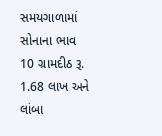સમયગાળામાં સોનાના ભાવ 10 ગ્રામદીઠ રૂ. 1.68 લાખ અને લાંબા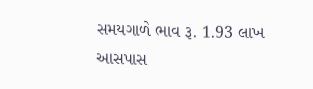સમયગાળે ભાવ રૂ. 1.93 લાખ આસપાસ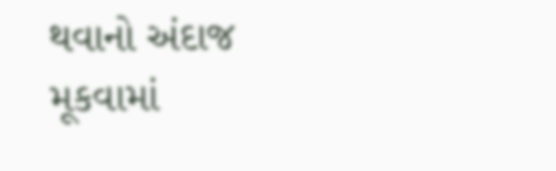થવાનો અંદાજ મૂકવામાં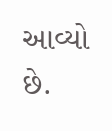આવ્યો છે.